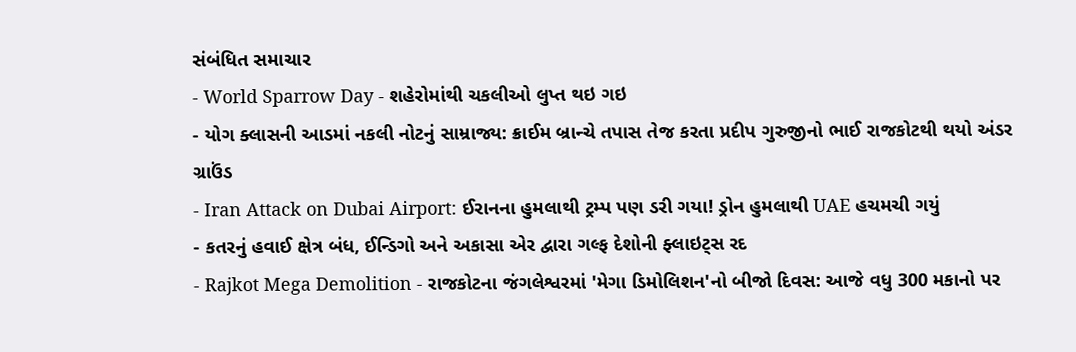સંબંધિત સમાચાર
- World Sparrow Day - શહેરોમાંથી ચકલીઓ લુપ્ત થઇ ગઇ
- યોગ ક્લાસની આડમાં નકલી નોટનું સામ્રાજ્ય: ક્રાઈમ બ્રાન્ચે તપાસ તેજ કરતા પ્રદીપ ગુરુજીનો ભાઈ રાજકોટથી થયો અંડર ગ્રાઉંડ
- Iran Attack on Dubai Airport: ઈરાનના હુમલાથી ટ્રમ્પ પણ ડરી ગયા! ડ્રોન હુમલાથી UAE હચમચી ગયું
- કતરનું હવાઈ ક્ષેત્ર બંધ, ઈન્ડિગો અને અકાસા એર દ્વારા ગલ્ફ દેશોની ફ્લાઇટ્સ રદ
- Rajkot Mega Demolition - રાજકોટના જંગલેશ્વરમાં 'મેગા ડિમોલિશન'નો બીજો દિવસ: આજે વધુ 300 મકાનો પર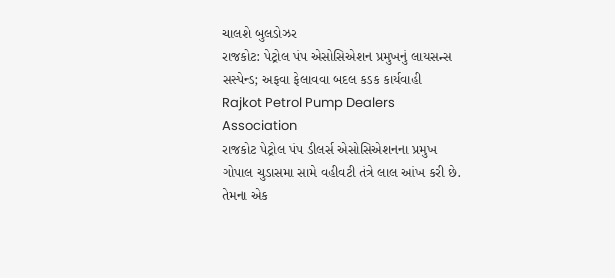ચાલશે બુલડોઝર
રાજકોટ: પેટ્રોલ પંપ એસોસિએશન પ્રમુખનું લાયસન્સ સસ્પેન્ડ; અફવા ફેલાવવા બદલ કડક કાર્યવાહી
Rajkot Petrol Pump Dealers Association
રાજકોટ પેટ્રોલ પંપ ડીલર્સ એસોસિએશનના પ્રમુખ ગોપાલ ચુડાસમા સામે વહીવટી તંત્રે લાલ આંખ કરી છે. તેમના એક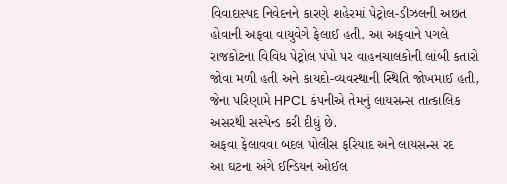વિવાદાસ્પદ નિવેદનને કારણે શહેરમાં પેટ્રોલ-ડીઝલની અછત હોવાની અફવા વાયુવેગે ફેલાઈ હતી. આ અફવાને પગલે રાજકોટના વિવિધ પેટ્રોલ પંપો પર વાહનચાલકોની લાંબી કતારો જોવા મળી હતી અને કાયદો-વ્યવસ્થાની સ્થિતિ જોખમાઈ હતી, જેના પરિણામે HPCL કંપનીએ તેમનું લાયસન્સ તાત્કાલિક અસરથી સસ્પેન્ડ કરી દીધું છે.
અફવા ફેલાવવા બદલ પોલીસ ફરિયાદ અને લાયસન્સ રદ
આ ઘટના અંગે ઈન્ડિયન ઓઈલ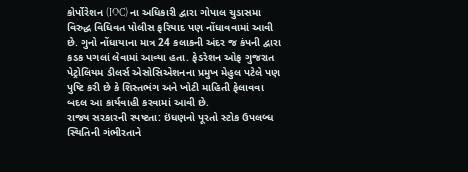કોર્પોરેશન (IOC) ના અધિકારી દ્વારા ગોપાલ ચુડાસમા વિરુદ્ધ વિધિવત પોલીસ ફરિયાદ પણ નોંધાવવામાં આવી છે. ગુનો નોંધાયાના માત્ર 24 કલાકની અંદર જ કંપની દ્વારા કડક પગલાં લેવામાં આવ્યા હતા. ફેડરેશન ઓફ ગુજરાત પેટ્રોલિયમ ડીલર્સ એસોસિએશનના પ્રમુખ મેહુલ પટેલે પણ પુષ્ટિ કરી છે કે શિસ્તભંગ અને ખોટી માહિતી ફેલાવવા બદલ આ કાર્યવાહી કરવામાં આવી છે.
રાજ્ય સરકારની સ્પષ્ટતા: ઇંધણનો પૂરતો સ્ટોક ઉપલબ્ધ
સ્થિતિની ગંભીરતાને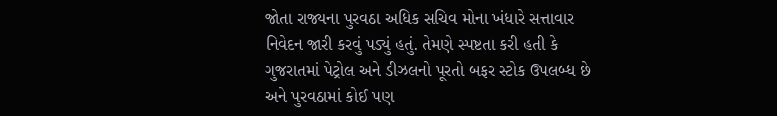જોતા રાજ્યના પુરવઠા અધિક સચિવ મોના ખંધારે સત્તાવાર નિવેદન જારી કરવું પડ્યું હતું. તેમણે સ્પષ્ટતા કરી હતી કે ગુજરાતમાં પેટ્રોલ અને ડીઝલનો પૂરતો બફર સ્ટોક ઉપલબ્ધ છે અને પુરવઠામાં કોઈ પણ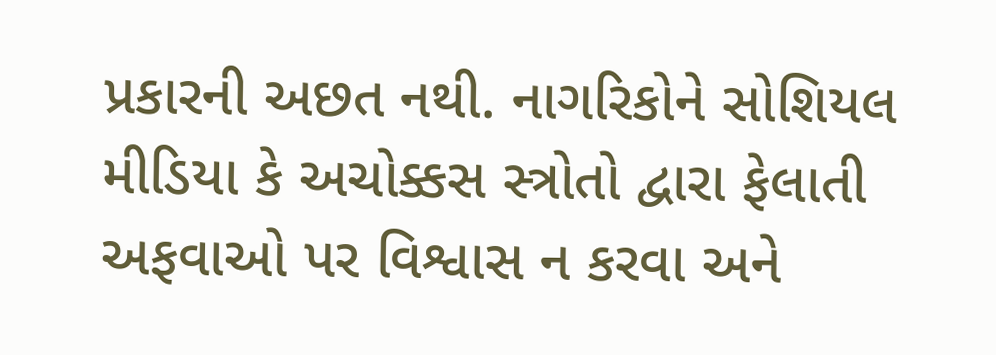પ્રકારની અછત નથી. નાગરિકોને સોશિયલ મીડિયા કે અચોક્કસ સ્ત્રોતો દ્વારા ફેલાતી અફવાઓ પર વિશ્વાસ ન કરવા અને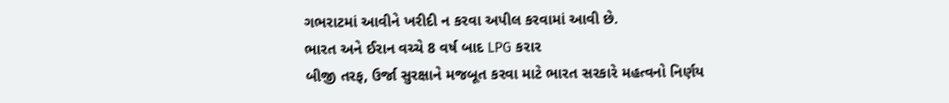ગભરાટમાં આવીને ખરીદી ન કરવા અપીલ કરવામાં આવી છે.
ભારત અને ઈરાન વચ્ચે 8 વર્ષ બાદ LPG કરાર
બીજી તરફ, ઉર્જા સુરક્ષાને મજબૂત કરવા માટે ભારત સરકારે મહત્વનો નિર્ણય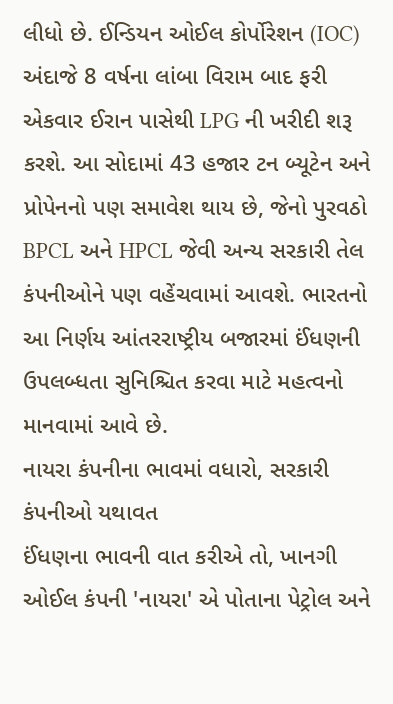લીધો છે. ઈન્ડિયન ઓઈલ કોર્પોરેશન (IOC) અંદાજે 8 વર્ષના લાંબા વિરામ બાદ ફરી એકવાર ઈરાન પાસેથી LPG ની ખરીદી શરૂ કરશે. આ સોદામાં 43 હજાર ટન બ્યૂટેન અને પ્રોપેનનો પણ સમાવેશ થાય છે, જેનો પુરવઠો BPCL અને HPCL જેવી અન્ય સરકારી તેલ કંપનીઓને પણ વહેંચવામાં આવશે. ભારતનો આ નિર્ણય આંતરરાષ્ટ્રીય બજારમાં ઈંધણની ઉપલબ્ધતા સુનિશ્ચિત કરવા માટે મહત્વનો માનવામાં આવે છે.
નાયરા કંપનીના ભાવમાં વધારો, સરકારી કંપનીઓ યથાવત
ઈંધણના ભાવની વાત કરીએ તો, ખાનગી ઓઈલ કંપની 'નાયરા' એ પોતાના પેટ્રોલ અને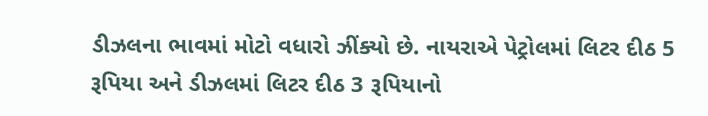ડીઝલના ભાવમાં મોટો વધારો ઝીંક્યો છે. નાયરાએ પેટ્રોલમાં લિટર દીઠ 5 રૂપિયા અને ડીઝલમાં લિટર દીઠ 3 રૂપિયાનો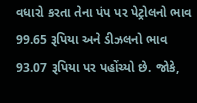વધારો કરતા તેના પંપ પર પેટ્રોલનો ભાવ 99.65 રૂપિયા અને ડીઝલનો ભાવ 93.07 રૂપિયા પર પહોંચ્યો છે. જોકે,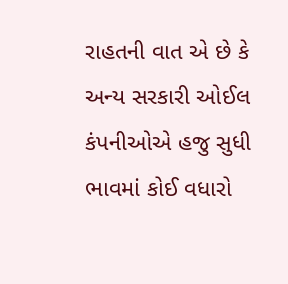રાહતની વાત એ છે કે અન્ય સરકારી ઓઈલ કંપનીઓએ હજુ સુધી ભાવમાં કોઈ વધારો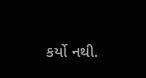કર્યો નથી.